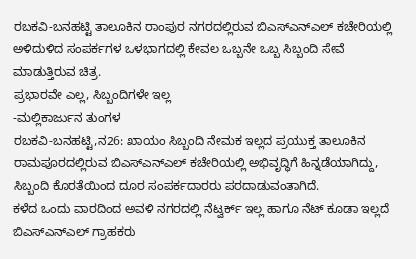ರಬಕವಿ-ಬನಹಟ್ಟಿ ತಾಲೂಕಿನ ರಾಂಪುರ ನಗರದಲ್ಲಿರುವ ಬಿಎಸ್ಎನ್ಎಲ್ ಕಚೇರಿಯಲ್ಲಿ ಅಳಿದುಳಿದ ಸಂಪರ್ಕಗಳ ಒಳಭಾಗದಲ್ಲಿ ಕೇವಲ ಒಬ್ಬನೇ ಒಬ್ಬ ಸಿಬ್ಬಂದಿ ಸೇವೆ ಮಾಡುತ್ತಿರುವ ಚಿತ್ರ.
ಪ್ರಭಾರವೇ ಎಲ್ಲ, ಸಿಬ್ಬಂದಿಗಳೇ ಇಲ್ಲ
-ಮಲ್ಲಿಕಾರ್ಜುನ ತುಂಗಳ
ರಬಕವಿ-ಬನಹಟ್ಟಿ,ನ26: ಖಾಯಂ ಸಿಬ್ಬಂದಿ ನೇಮಕ ಇಲ್ಲದ ಪ್ರಯುಕ್ತ ತಾಲೂಕಿನ ರಾಮಪೂರದಲ್ಲಿರುವ ಬಿಎಸ್ಎನ್ಎಲ್ ಕಚೇರಿಯಲ್ಲಿ ಅಭಿವೃದ್ಧಿಗೆ ಹಿನ್ನಡೆಯಾಗಿದ್ದು, ಸಿಬ್ಬಂದಿ ಕೊರತೆಯಿಂದ ದೂರ ಸಂಪರ್ಕದಾರರು ಪರದಾಡುವಂತಾಗಿದೆ.
ಕಳೆದ ಒಂದು ವಾರದಿಂದ ಅವಳಿ ನಗರದಲ್ಲಿ ನೆಟ್ವರ್ಕ್ ಇಲ್ಲ ಹಾಗೂ ನೆಟ್ ಕೂಡಾ ಇಲ್ಲದೆ ಬಿಎಸ್ಎನ್ಎಲ್ ಗ್ರಾಹಕರು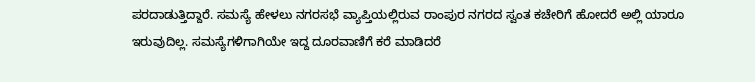ಪರದಾಡುತ್ತಿದ್ದಾರೆ. ಸಮಸ್ಯೆ ಹೇಳಲು ನಗರಸಭೆ ವ್ಯಾಪ್ತಿಯಲ್ಲಿರುವ ರಾಂಪುರ ನಗರದ ಸ್ವಂತ ಕಚೇರಿಗೆ ಹೋದರೆ ಅಲ್ಲಿ ಯಾರೂ ಇರುವುದಿಲ್ಲ. ಸಮಸ್ಯೆಗಳಿಗಾಗಿಯೇ ಇದ್ದ ದೂರವಾಣಿಗೆ ಕರೆ ಮಾಡಿದರೆ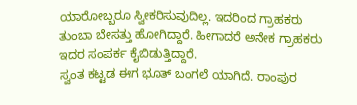ಯಾರೋಬ್ಬರೂ ಸ್ವೀಕರಿಸುವುದಿಲ್ಲ. ಇದರಿಂದ ಗ್ರಾಹಕರು ತುಂಬಾ ಬೇಸತ್ತು ಹೋಗಿದ್ದಾರೆ. ಹೀಗಾದರೆ ಅನೇಕ ಗ್ರಾಹಕರು ಇದರ ಸಂಪರ್ಕ ಕೈಬಿಡುತ್ತಿದ್ದಾರೆ.
ಸ್ವಂತ ಕಟ್ಟಡ ಈಗ ಭೂತ್ ಬಂಗಲೆ ಯಾಗಿದೆ. ರಾಂಪುರ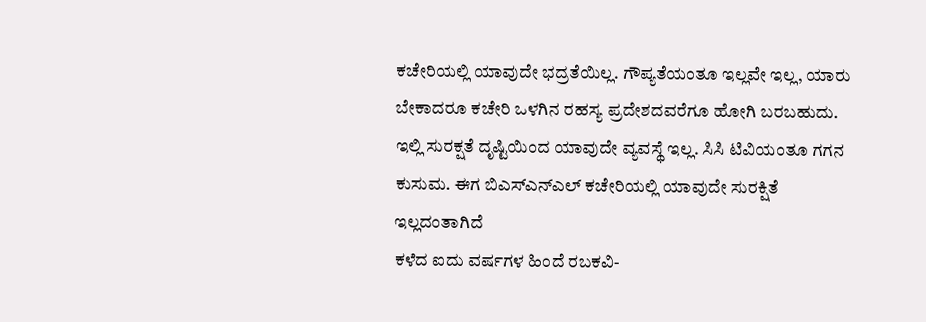ಕಚೇರಿಯಲ್ಲಿ ಯಾವುದೇ ಭದ್ರತೆಯಿಲ್ಲ. ಗೌಪ್ಯತೆಯಂತೂ ಇಲ್ಲವೇ ಇಲ್ಲ, ಯಾರು ಬೇಕಾದರೂ ಕಚೇರಿ ಒಳಗಿನ ರಹಸ್ಯ ಪ್ರದೇಶದವರೆಗೂ ಹೋಗಿ ಬರಬಹುದು. ಇಲ್ಲಿ ಸುರಕ್ಷತೆ ದೃಷ್ಟಿಯಿಂದ ಯಾವುದೇ ವ್ಯವಸ್ಥೆ ಇಲ್ಲ. ಸಿಸಿ ಟಿವಿಯಂತೂ ಗಗನ ಕುಸುಮ. ಈಗ ಬಿಎಸ್ಎನ್ಎಲ್ ಕಚೇರಿಯಲ್ಲಿ ಯಾವುದೇ ಸುರಕ್ಷಿತೆ ಇಲ್ಲದಂತಾಗಿದೆ
ಕಳೆದ ಐದು ವರ್ಷಗಳ ಹಿಂದೆ ರಬಕವಿ-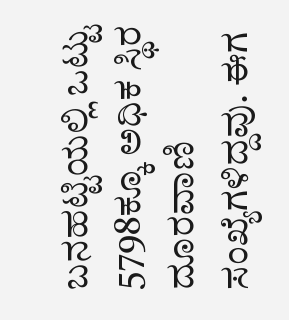ಬನಹಟ್ಟಿಯಲ್ಲಿ ಒಟ್ಟು 5798ಕ್ಕೂ ಅಧಿಕ ಸ್ಥಿರ ದೂರವಾಣಿ ಸಂಖ್ಯೆಗಳಿದ್ದವು. ಈಗ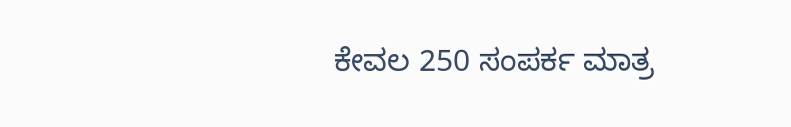ಕೇವಲ 250 ಸಂಪರ್ಕ ಮಾತ್ರ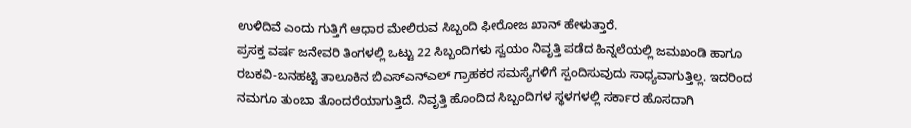ಉಳಿದಿವೆ ಎಂದು ಗುತ್ತಿಗೆ ಆಧಾರ ಮೇಲಿರುವ ಸಿಬ್ಬಂದಿ ಫೀರೋಜ ಖಾನ್ ಹೇಳುತ್ತಾರೆ.
ಪ್ರಸಕ್ತ ವರ್ಷ ಜನೇವರಿ ತಿಂಗಳಲ್ಲಿ ಒಟ್ಟು 22 ಸಿಬ್ಬಂದಿಗಳು ಸ್ವಯಂ ನಿವೃತ್ತಿ ಪಡೆದ ಹಿನ್ನಲೆಯಲ್ಲಿ ಜಮಖಂಡಿ ಹಾಗೂ ರಬಕವಿ-ಬನಹಟ್ಟಿ ತಾಲೂಕಿನ ಬಿಎಸ್ಎನ್ಎಲ್ ಗ್ರಾಹಕರ ಸಮಸ್ಯೆಗಳಿಗೆ ಸ್ಪಂದಿಸುವುದು ಸಾಧ್ಯವಾಗುತ್ತಿಲ್ಲ. ಇದರಿಂದ ನಮಗೂ ತುಂಬಾ ತೊಂದರೆಯಾಗುತ್ತಿದೆ. ನಿವೃತ್ತಿ ಹೊಂದಿದ ಸಿಬ್ಬಂದಿಗಳ ಸ್ಥಳಗಳಲ್ಲಿ ಸರ್ಕಾರ ಹೊಸದಾಗಿ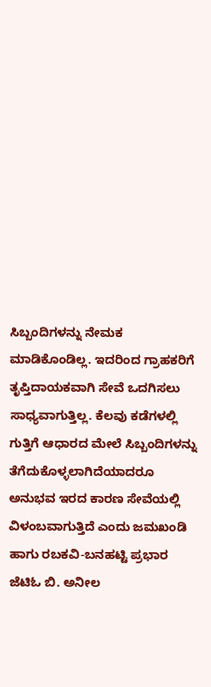ಸಿಬ್ಬಂದಿಗಳನ್ನು ನೇಮಕ ಮಾಡಿಕೊಂಡಿಲ್ಲ. ಇದರಿಂದ ಗ್ರಾಹಕರಿಗೆ ತೃಪ್ತಿದಾಯಕವಾಗಿ ಸೇವೆ ಒದಗಿಸಲು ಸಾಧ್ಯವಾಗುತ್ತಿಲ್ಲ. ಕೆಲವು ಕಡೆಗಳಲ್ಲಿ ಗುತ್ತಿಗೆ ಆಧಾರದ ಮೇಲೆ ಸಿಬ್ಬಂದಿಗಳನ್ನು ತೆಗೆದುಕೊಳ್ಳಲಾಗಿದೆಯಾದರೂ ಅನುಭವ ಇರದ ಕಾರಣ ಸೇವೆಯಲ್ಲಿ ವಿಳಂಬವಾಗುತ್ತಿದೆ ಎಂದು ಜಮಖಂಡಿ ಹಾಗು ರಬಕವಿ-ಬನಹಟ್ಟಿ ಪ್ರಭಾರ ಜೆಟಿಓ ಬಿ. ಅನೀಲ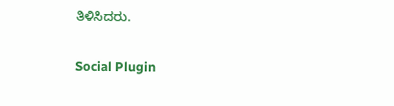ತಿಳಿಸಿದರು.

Social Plugin